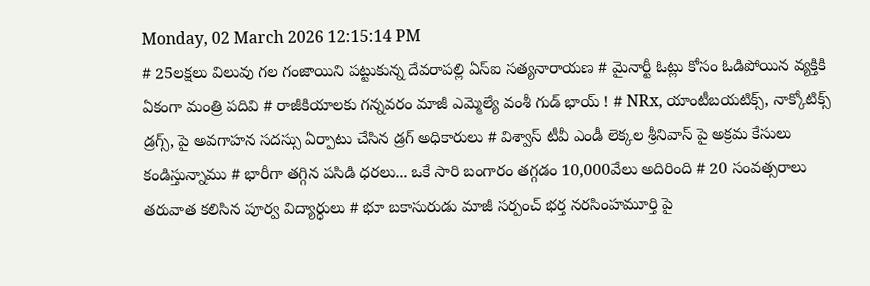Monday, 02 March 2026 12:15:14 PM
# 25లక్షలు విలువు గల గంజాయిని పట్టుకున్న దేవరాపల్లి ఏస్ఐ సత్యనారాయణ # మైనార్టీ ఓట్లు కోసం ఓడిపోయిన వ్యక్తికి ఏకంగా మంత్రి పదివి # రాజీకియాలకు గన్నవరం మాజీ ఎమ్మెల్యే వంశీ గుడ్ భాయ్ ! # NRx, యాంటీబయటిక్స్, నాక్కోటిక్స్ డ్రగ్స్, పై అవగాహన సదస్సు ఏర్పాటు చేసిన డ్రగ్ అధికారులు # విశ్వాస్ టీవీ ఎండీ లెక్కల శ్రీనివాస్ పై అక్రమ కేసులు కండిస్తున్నాము # భారీగా తగ్గిన పసిడి ధరలు... ఒకే సారి బంగారం తగ్గడం 10,000వేలు అదిరింది # 20 సంవత్సరాలు తరువాత కలిసిన పూర్వ విద్యార్ధులు # భూ బకాసురుడు మాజీ సర్పంచ్ భర్త నరసింహమూర్తి పై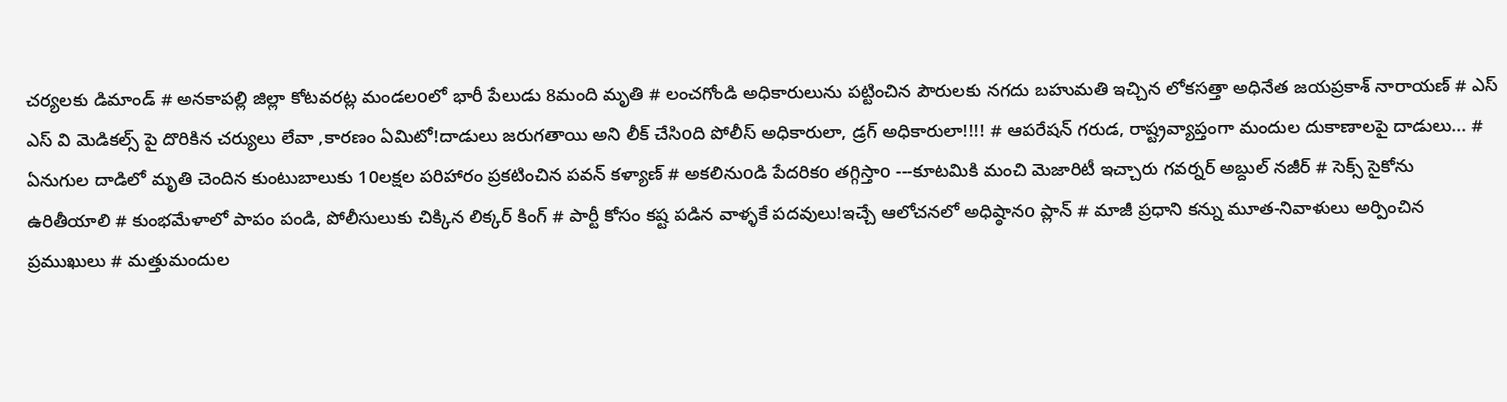చర్యలకు డిమాండ్ # అనకాపల్లి జిల్లా కోటవరట్ల మండలoలో భారీ పేలుడు 8మంది మృతి # లంచగోండి అధికారులును పట్టించిన పౌరులకు నగదు బహుమతి ఇచ్చిన లోకసత్తా అధినేత జయప్రకాశ్ నారాయణ్ # ఎస్ ఎస్ వి మెడికల్స్ పై దొరికిన చర్యులు లేవా ,కారణం ఏమిటో!దాడులు జరుగతాయి అని లీక్ చేసిoది పోలీస్ అధికారులా, డ్రగ్ అధికారులా!!!! # ఆపరేషన్ గరుడ, రాష్ట్రవ్యాప్తంగా మందుల దుకాణాలపై దాడులు... # ఏనుగుల దాడిలో మృతి చెందిన కుంటుబాలుకు 10లక్షల పరిహారం ప్రకటించిన పవన్ కళ్యాణ్ # అకలినుoడి పేదరికo తగ్గిస్తాo ---కూటమికి మంచి మెజారిటీ ఇచ్చారు గవర్నర్‌ అబ్దుల్ నజీర్ # సెక్స్ సైకోను ఉరితీయాలి # కుంభమేళాలో పాపం పండి, పోలీసులుకు చిక్కిన లిక్కర్ కింగ్ # పార్టీ కోసం కష్ట పడిన వాళ్ళకే పదవులు!ఇచ్చే ఆలోచనలో అధిష్ఠానo ప్లాన్ # మాజీ ప్రధాని కన్ను మూత-నివాళులు అర్పించిన ప్రముఖులు # మత్తుమందుల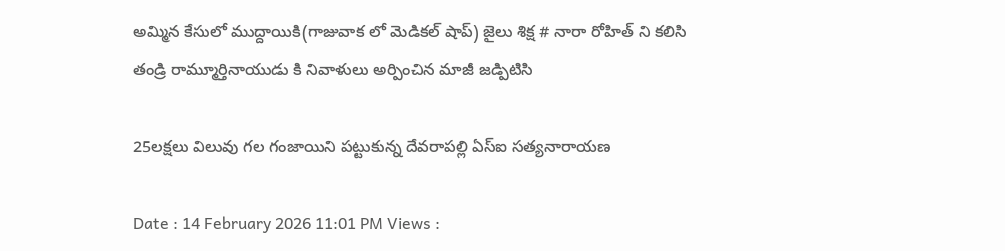అమ్మిన కేసులో ముద్దాయికి(గాజువాక లో మెడికల్ షాప్) జైలు శిక్ష # నారా రోహిత్ ని కలిసి తండ్రి రామ్మూర్తినాయుడు కి నివాళులు అర్పించిన మాజీ జడ్పిటిసి

25లక్షలు విలువు గల గంజాయిని పట్టుకున్న దేవరాపల్లి ఏస్ఐ సత్యనారాయణ

Date : 14 February 2026 11:01 PM Views :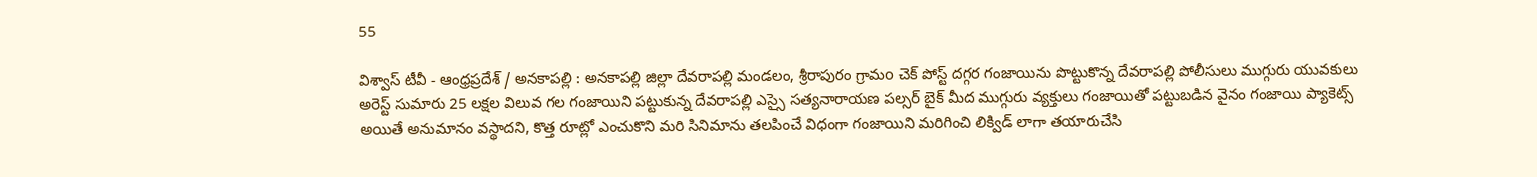55

విశ్వాస్ టీవీ - ఆంధ్రప్రదేశ్ / అనకాపల్లి : అనకాపల్లి జిల్లా దేవరాపల్లి మండలం, శ్రీరాపురం గ్రామo చెక్ పోస్ట్ దగ్గర గంజాయిను పొట్టుకొన్న దేవరాపల్లి పోలీసులు ముగ్గురు యువకులు అరెస్ట్ సుమారు 25 లక్షల విలువ గల గంజాయిని పట్టుకున్న దేవరాపల్లి ఎస్సై సత్యనారాయణ పల్సర్ బైక్ మీద ముగ్గురు వ్యక్తులు గంజాయితో పట్టుబడిన వైనం గంజాయి ప్యాకెట్స్ అయితే అనుమానం వస్థాదని, కొత్త రూట్లో ఎంచుకొని మరి సినిమాను తలపించే విధంగా గంజాయిని మరిగించి లిక్విడ్ లాగా తయారుచేసి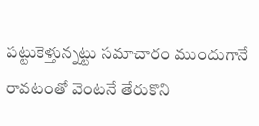పట్టుకెళ్తున్నట్టు సమాచారం ముందుగానే రావటంతో వెంటనే తేరుకొని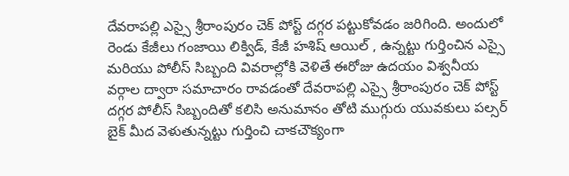దేవరాపల్లి ఎస్సై శ్రీరాంపురం చెక్ పోస్ట్ దగ్గర పట్టుకోవడం జరిగింది. అందులో రెండు కేజీలు గంజాయి లిక్విడ్, కేజీ హశిష్ ఆయిల్ , ఉన్నట్టు గుర్తించిన ఎస్సై మరియు పోలీస్ సిబ్బంది వివరాల్లోకి వెళితే ఈరోజు ఉదయం విశ్వనీయ వర్గాల ద్వారా సమాచారం రావడంతో దేవరాపల్లి ఎస్సై శ్రీరాంపురం చెక్ పోస్ట్ దగ్గర పోలీస్ సిబ్బందితో కలిసి అనుమానం తోటి ముగ్గురు యువకులు పల్సర్ బైక్ మీద వెళుతున్నట్టు గుర్తించి చాకచౌక్యంగా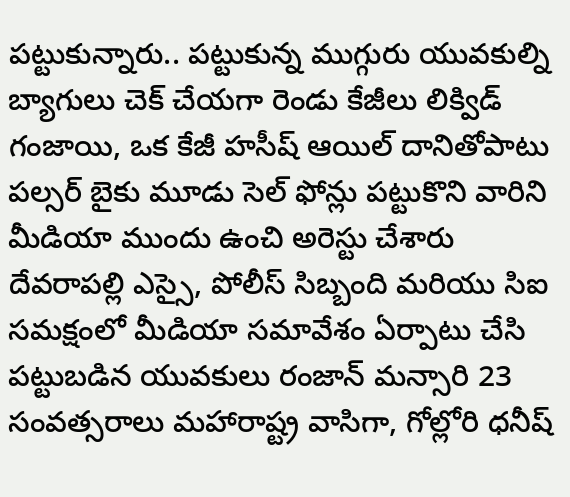పట్టుకున్నారు.. పట్టుకున్న ముగ్గురు యువకుల్ని బ్యాగులు చెక్ చేయగా రెండు కేజీలు లిక్విడ్ గంజాయి, ఒక కేజీ హసీష్ ఆయిల్ దానితోపాటు పల్సర్ బైకు మూడు సెల్ ఫోన్లు పట్టుకొని వారిని మీడియా ముందు ఉంచి అరెస్టు చేశారు దేవరాపల్లి ఎస్సై, పోలీస్ సిబ్బంది మరియు సిఐ సమక్షంలో మీడియా సమావేశం ఏర్పాటు చేసి పట్టుబడిన యువకులు రంజాన్ మన్సారి 23 సంవత్సరాలు మహారాష్ట్ర వాసిగా, గోల్లోరి ధనీష్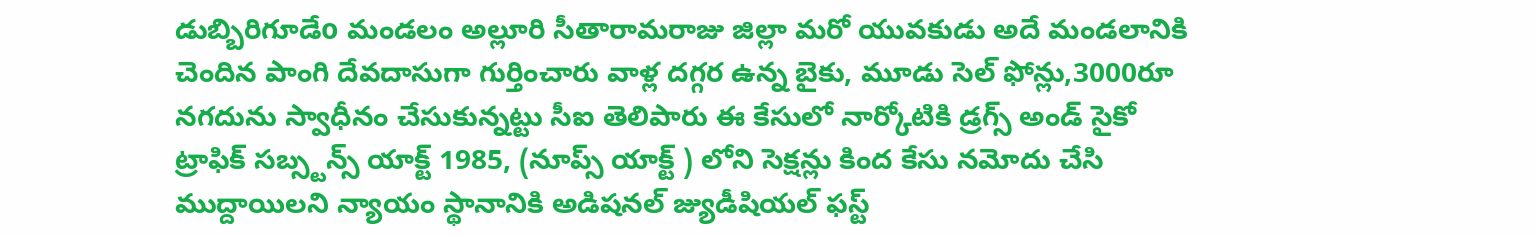డుబ్బిరిగూడేo మండలం అల్లూరి సీతారామరాజు జిల్లా మరో యువకుడు అదే మండలానికి చెందిన పాంగి దేవదాసుగా గుర్తించారు వాళ్ల దగ్గర ఉన్న బైకు, మూడు సెల్ ఫోన్లు,3000రూ నగదును స్వాధీనం చేసుకున్నట్టు సీఐ తెలిపారు ఈ కేసులో నార్కోటికి డ్రగ్స్ అండ్ సైకో ట్రాఫిక్ సబ్స్టన్స్ యాక్ట్ 1985, (నూప్స్ యాక్ట్ ) లోని సెక్షన్లు కింద కేసు నమోదు చేసి ముద్దాయిలని న్యాయం స్థానానికి అడిషనల్ జ్యుడీషియల్ ఫస్ట్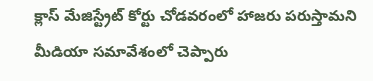క్లాస్ మేజిస్ట్రేట్ కోర్టు చోడవరంలో హాజరు పరుస్తామని మీడియా సమావేశంలో చెప్పారు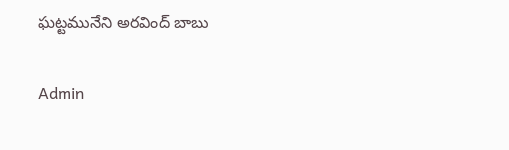ఘట్టమునేని అరవింద్ బాబు

Admin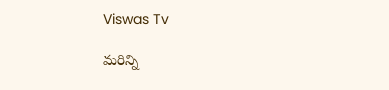Viswas Tv

మరిన్ని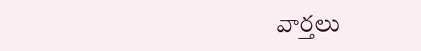వార్తలు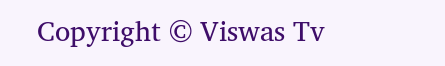Copyright © Viswas Tv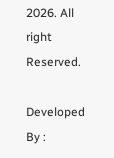2026. All right Reserved.

Developed By :